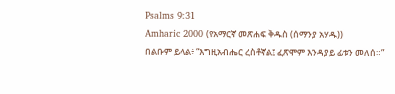Psalms 9:31
Amharic 2000 (የአማርኛ መጽሐፍ ቅዱስ (ሰማንያ አሃዱ))
በልቡም ይላል፥ “እግዚአብሔር ረስቶኛል፤ ፈጽሞም እንዳያይ ፊቱን መለሰ።”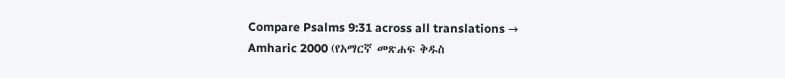Compare Psalms 9:31 across all translations →
Amharic 2000 (የአማርኛ መጽሐፍ ቅዱስ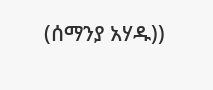(ሰማንያ አሃዱ))